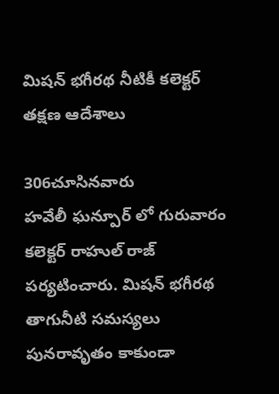మిషన్ భగీరథ నీటికీ కలెక్టర్ తక్షణ ఆదేశాలు

306చూసినవారు
హవేలీ ఘన్పూర్ లో గురువారం కలెక్టర్ రాహుల్ రాజ్ పర్యటించారు. మిషన్ భగీరథ తాగునీటి సమస్యలు పునరావృతం కాకుండా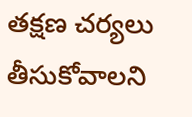తక్షణ చర్యలు తీసుకోవాలని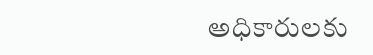అధికారులకు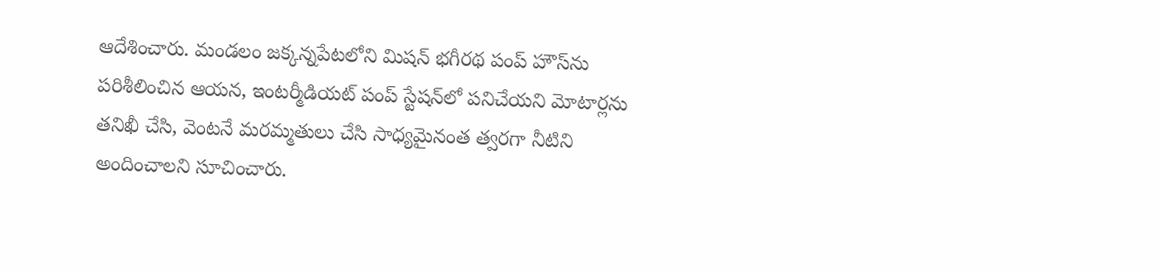ఆదేశించారు. మండలం జక్కన్నపేటలోని మిషన్ భగీరథ పంప్ హౌస్‌ను పరిశీలించిన ఆయన, ఇంటర్మీడియట్ పంప్ స్టేషన్‌లో పనిచేయని మోటార్లను తనిఖీ చేసి, వెంటనే మరమ్మతులు చేసి సాధ్యమైనంత త్వరగా నీటిని అందించాలని సూచించారు.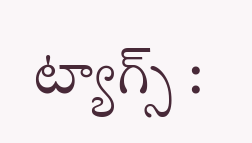ట్యాగ్స్ :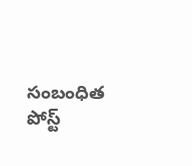సంబంధిత పోస్ట్